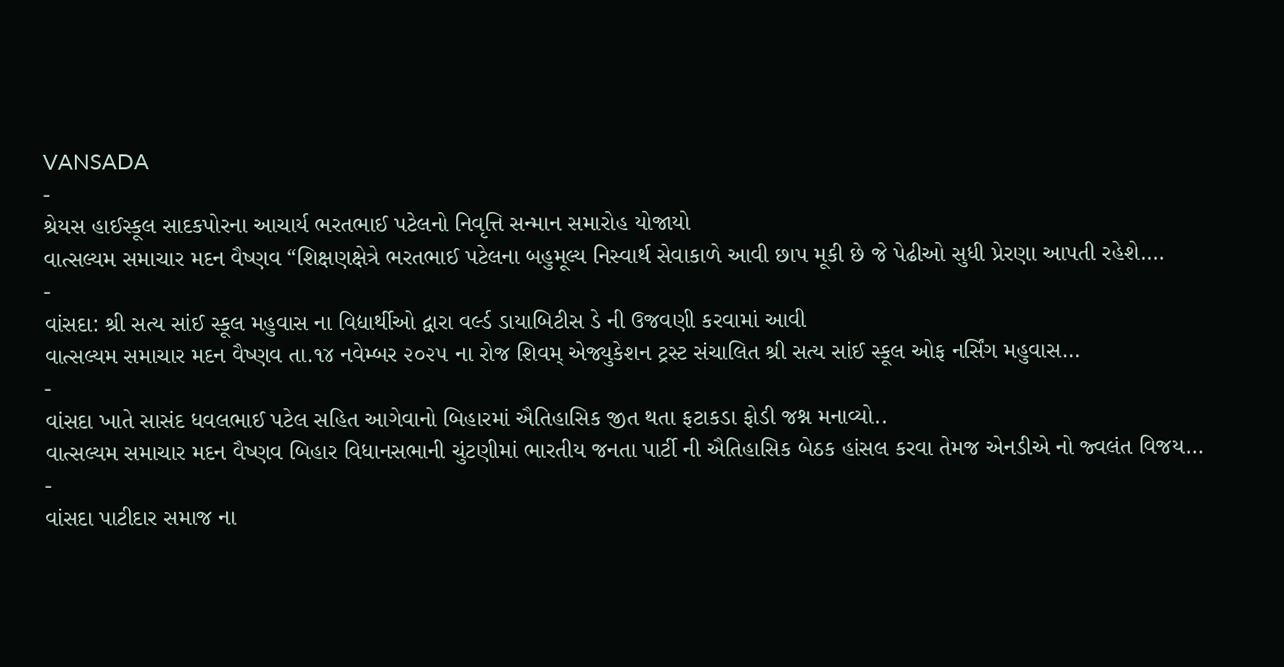VANSADA
-
શ્રેયસ હાઈસ્કૂલ સાદકપોરના આચાર્ય ભરતભાઈ પટેલનો નિવૃત્તિ સન્માન સમારોહ યોજાયો
વાત્સલ્યમ સમાચાર મદન વૈષ્ણવ “શિક્ષણક્ષેત્રે ભરતભાઈ પટેલના બહુમૂલ્ય નિસ્વાર્થ સેવાકાળે આવી છાપ મૂકી છે જે પેઢીઓ સુધી પ્રેરણા આપતી રહેશે.…
-
વાંસદા: શ્રી સત્ય સાંઈ સ્કૂલ મહુવાસ ના વિદ્યાર્થીઓ દ્વારા વર્લ્ડ ડાયાબિટીસ ડે ની ઉજવણી કરવામાં આવી
વાત્સલ્યમ સમાચાર મદન વૈષ્ણવ તા.૧૪ નવેમ્બર ૨૦૨૫ ના રોજ શિવમ્ એજ્યુકેશન ટ્રસ્ટ સંચાલિત શ્રી સત્ય સાંઈ સ્કૂલ ઓફ નર્સિંગ મહુવાસ…
-
વાંસદા ખાતે સાસંદ ધવલભાઈ પટેલ સહિત આગેવાનો બિહારમાં ઐતિહાસિક જીત થતા ફટાકડા ફોડી જશ્ન મનાવ્યો..
વાત્સલ્યમ સમાચાર મદન વૈષ્ણવ બિહાર વિધાનસભાની ચુંટણીમાં ભારતીય જનતા પાર્ટી ની ઐતિહાસિક બેઠક હાંસલ કરવા તેમજ એનડીએ નો જ્વલંત વિજય…
-
વાંસદા પાટીદાર સમાજ ના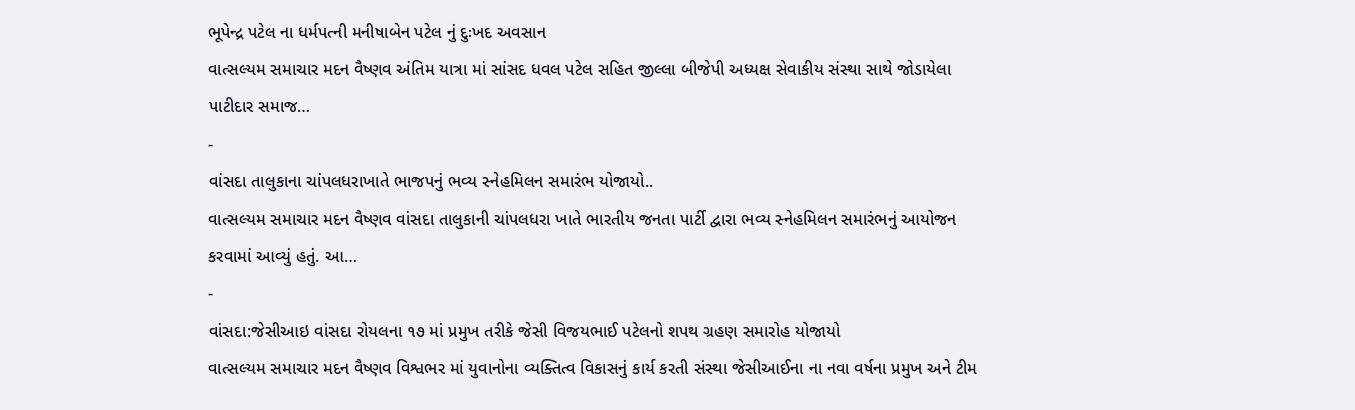ભૂપેન્દ્ર પટેલ ના ધર્મપત્ની મનીષાબેન પટેલ નું દુઃખદ અવસાન
વાત્સલ્યમ સમાચાર મદન વૈષ્ણવ અંતિમ યાત્રા માં સાંસદ ધવલ પટેલ સહિત જીલ્લા બીજેપી અધ્યક્ષ સેવાકીય સંસ્થા સાથે જોડાયેલા પાટીદાર સમાજ…
-
વાંસદા તાલુકાના ચાંપલધરાખાતે ભાજપનું ભવ્ય સ્નેહમિલન સમારંભ યોજાયો..
વાત્સલ્યમ સમાચાર મદન વૈષ્ણવ વાંસદા તાલુકાની ચાંપલધરા ખાતે ભારતીય જનતા પાર્ટી દ્વારા ભવ્ય સ્નેહમિલન સમારંભનું આયોજન કરવામાં આવ્યું હતું. આ…
-
વાંસદા:જેસીઆઇ વાંસદા રોયલના ૧૭ માં પ્રમુખ તરીકે જેસી વિજયભાઈ પટેલનો શપથ ગ્રહણ સમારોહ યોજાયો
વાત્સલ્યમ સમાચાર મદન વૈષ્ણવ વિશ્વભર માં યુવાનોના વ્યક્તિત્વ વિકાસનું કાર્ય કરતી સંસ્થા જેસીઆઈના ના નવા વર્ષના પ્રમુખ અને ટીમ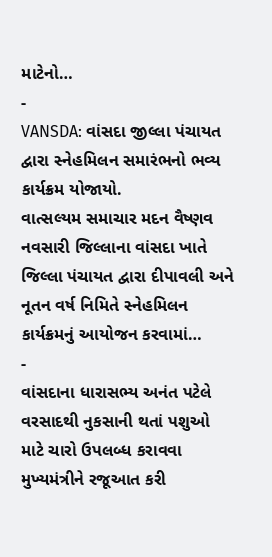માટેનો…
-
VANSDA: વાંસદા જીલ્લા પંચાયત દ્વારા સ્નેહમિલન સમારંભનો ભવ્ય કાર્યક્રમ યોજાયો.
વાત્સલ્યમ સમાચાર મદન વૈષ્ણવ નવસારી જિલ્લાના વાંસદા ખાતે જિલ્લા પંચાયત દ્વારા દીપાવલી અને નૂતન વર્ષ નિમિતે સ્નેહમિલન કાર્યક્રમનું આયોજન કરવામાં…
-
વાંસદાના ધારાસભ્ય અનંત પટેલે વરસાદથી નુકસાની થતાં પશુઓ માટે ચારો ઉપલબ્ધ કરાવવા મુખ્યમંત્રીને રજૂઆત કરી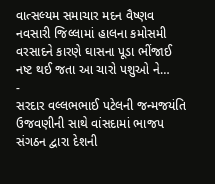વાત્સલ્યમ સમાચાર મદન વૈષ્ણવ નવસારી જિલ્લામાં હાલના કમોસમી વરસાદને કારણે ઘાસના પૂડા ભીંજાઈ નષ્ટ થઈ જતા આ ચારો પશુઓ ને…
-
સરદાર વલ્લભભાઈ પટેલની જન્મજયંતિ ઉજવણીની સાથે વાંસદામાં ભાજપ સંગઠન દ્વારા દેશની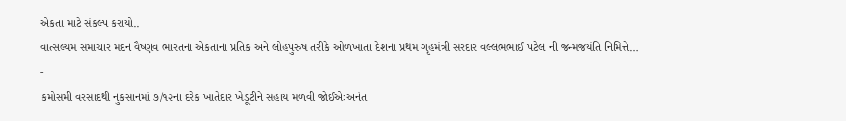એકતા માટે સંકલ્પ કરાયો..
વાત્સલ્યમ સમાચાર મદન વૈષ્ણવ ભારતના એકતાના પ્રતિક અને લોહપુરુષ તરીકે ઓળખાતા દેશના પ્રથમ ગૃહમંત્રી સરદાર વલ્લભભાઈ પટેલ ની જન્મજયંતિ નિમિત્તે…
-
કમોસમી વરસાદથી નુકસાનમાં ૭/૧૨ના દરેક ખાતેદાર ખેડૂટીને સહાય મળવી જોઈએઃઅનંત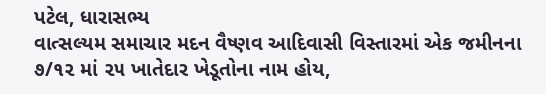પટેલ, ધારાસભ્ય
વાત્સલ્યમ સમાચાર મદન વૈષ્ણવ આદિવાસી વિસ્તારમાં એક જમીનના ૭/૧૨ માં ૨૫ ખાતેદાર ખેડૂતોના નામ હોય,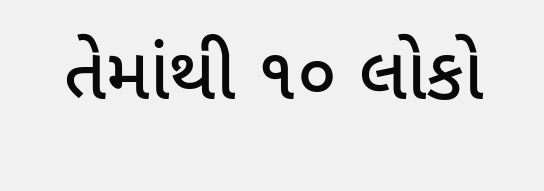તેમાંથી ૧૦ લોકો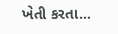ખેતી કરતા…